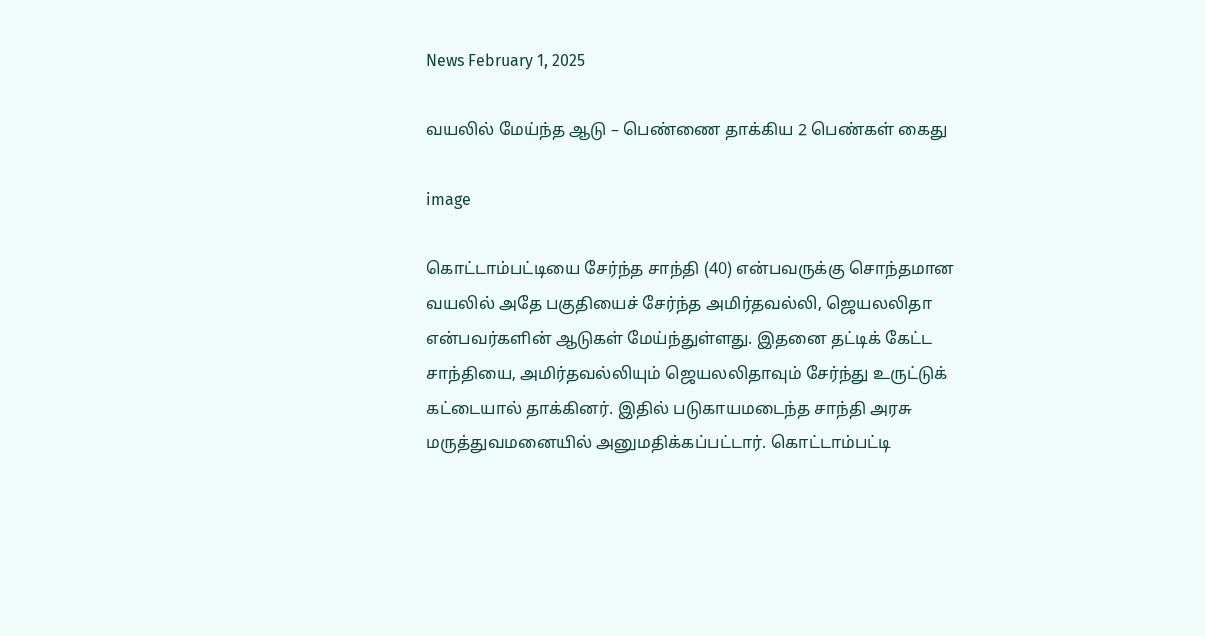News February 1, 2025

வயலில் மேய்ந்த ஆடு – பெண்ணை தாக்கிய 2 பெண்கள் கைது

image

கொட்டாம்பட்டியை சேர்ந்த சாந்தி (40) என்பவருக்கு சொந்தமான வயலில் அதே பகுதியைச் சேர்ந்த அமிர்தவல்லி, ஜெயலலிதா என்பவர்களின் ஆடுகள் மேய்ந்துள்ளது. இதனை தட்டிக் கேட்ட சாந்தியை, அமிர்தவல்லியும் ஜெயலலிதாவும் சேர்ந்து உருட்டுக் கட்டையால் தாக்கினர். இதில் படுகாயமடைந்த சாந்தி அரசு மருத்துவமனையில் அனுமதிக்கப்பட்டார். கொட்டாம்பட்டி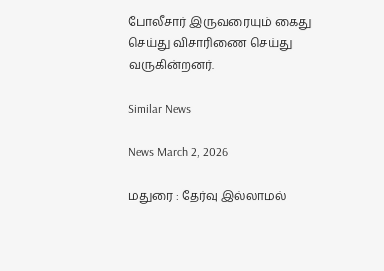போலீசார் இருவரையும் கைது செய்து விசாரிணை செய்து வருகின்றனர்.

Similar News

News March 2, 2026

மதுரை : தேர்வு இல்லாமல்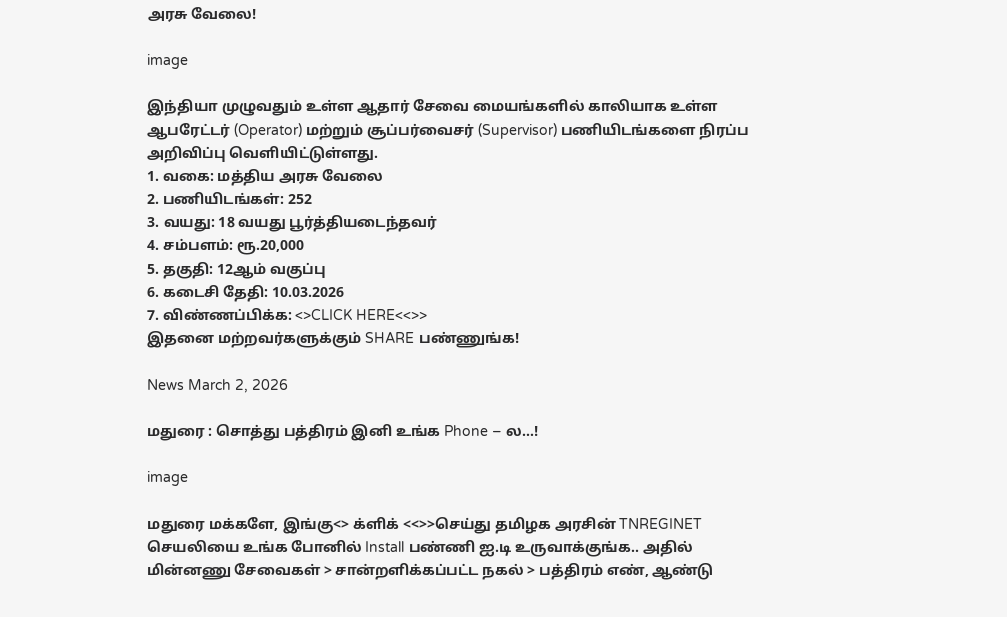அரசு வேலை!

image

இந்தியா முழுவதும் உள்ள ஆதார் சேவை மையங்களில் காலியாக உள்ள ஆபரேட்டர் (Operator) மற்றும் சூப்பர்வைசர் (Supervisor) பணியிடங்களை நிரப்ப அறிவிப்பு வெளியிட்டுள்ளது.
1. வகை: மத்திய அரசு வேலை
2. பணியிடங்கள்: 252
3. வயது: 18 வயது பூர்த்தியடைந்தவர்
4. சம்பளம்: ரூ.20,000
5. தகுதி: 12ஆம் வகுப்பு
6. கடைசி தேதி: 10.03.2026
7. விண்ணப்பிக்க: <>CLICK HERE<<>>
இதனை மற்றவர்களுக்கும் SHARE பண்ணுங்க!

News March 2, 2026

மதுரை : சொத்து பத்திரம் இனி உங்க Phone – ல…!

image

மதுரை மக்களே, இங்கு<> க்ளிக் <<>>செய்து தமிழக அரசின் TNREGINET செயலியை உங்க போனில் Install பண்ணி ஐ.டி உருவாக்குங்க.. அதில் மின்னணு சேவைகள் > சான்றளிக்கப்பட்ட நகல் > பத்திரம் எண், ஆண்டு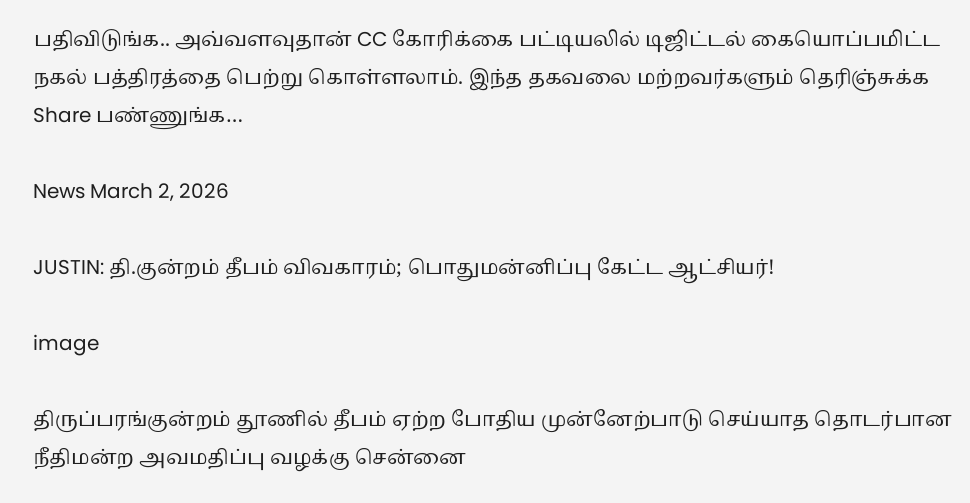பதிவிடுங்க.. அவ்வளவுதான் CC கோரிக்கை பட்டியலில் டிஜிட்டல் கையொப்பமிட்ட நகல் பத்திரத்தை பெற்று கொள்ளலாம். இந்த தகவலை மற்றவர்களும் தெரிஞ்சுக்க Share பண்ணுங்க…

News March 2, 2026

JUSTIN: தி.குன்றம் தீபம் விவகாரம்; பொதுமன்னிப்பு கேட்ட ஆட்சியர்!

image

திருப்பரங்குன்றம் தூணில் தீபம் ஏற்ற போதிய முன்னேற்பாடு செய்யாத தொடர்பான நீதிமன்ற அவமதிப்பு வழக்கு சென்னை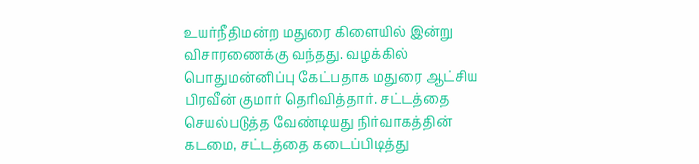உயர்நீதிமன்ற மதுரை கிளையில் இன்று விசாரணைக்கு வந்தது. வழக்கில் பொதுமன்னிப்பு கேட்பதாக மதுரை ஆட்சிய பிரவீன் குமார் தெரிவித்தார். சட்டத்தை செயல்படுத்த வேண்டியது நிர்வாகத்தின் கடமை, சட்டத்தை கடைப்பிடித்து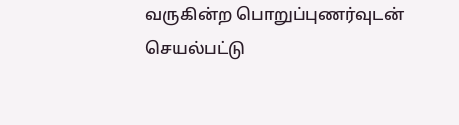வருகின்ற பொறுப்புணர்வுடன் செயல்பட்டு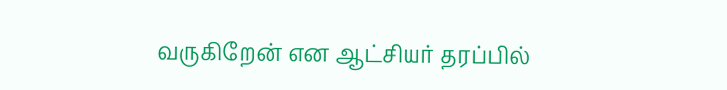வருகிறேன் என ஆட்சியர் தரப்பில்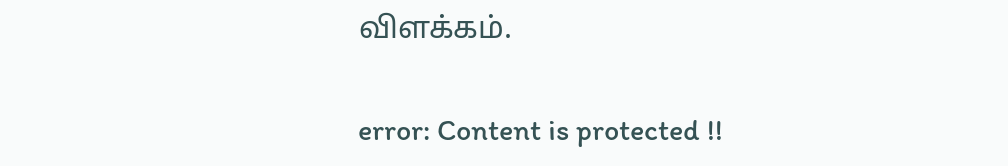விளக்கம்.

error: Content is protected !!